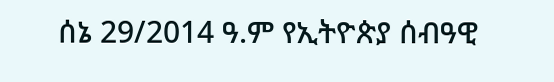ሰኔ 29/2014 ዓ.ም የኢትዮጵያ ሰብዓዊ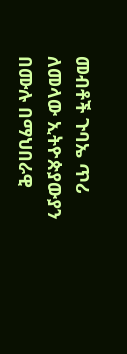መብቶች ጉባኤ ጥሪ ለመላው ኢትዮጵያውያን በሙሉ በማህበራዊ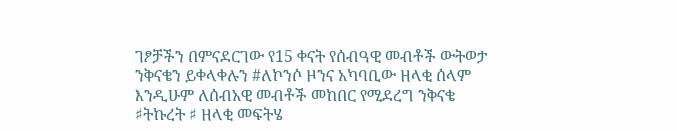ገፆቻችን በምናደርገው የ15 ቀናት የሰብዓዊ መብቶች ውትወታ ንቅናቄን ይቀላቀሉን #ለኮንሶ ዞንና አካባቢው ዘላቂ ሰላም እንዲሁም ለሰብአዊ መብቶች መከበር የሚደረግ ንቅናቄ ♯ትኩረት ♯ ዘላቂ መፍትሄ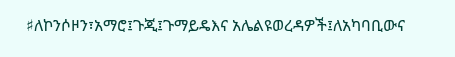♯ለኮንሶዞን፣አማሮ፤ጉጂ፤ጉማይዴእና አሌልዩወረዳዎች፤ለአካባቢውና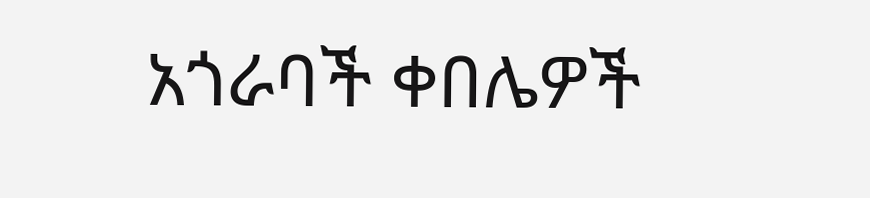አጎራባች ቀበሌዎች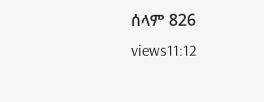ሰላም 826 views11:12